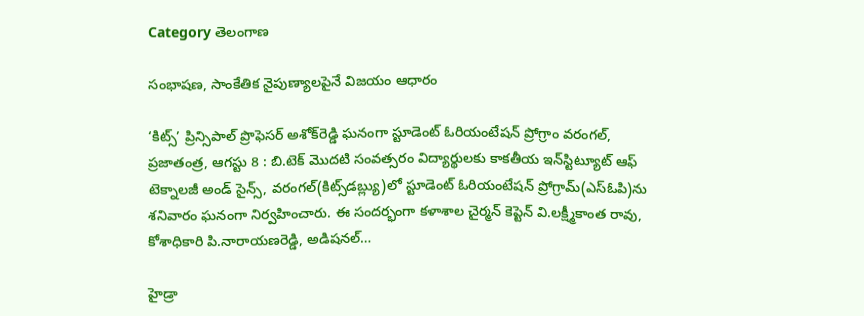Category తెలంగాణ

సంభాషణ, సాంకేతిక నైపుణ్యాలపైనే విజయం ఆధారం

‘కిట్స్’ ప్రిన్సిపాల్ ప్రొఫెసర్ అశోక్‌రెడ్డి ఘనంగా స్టూడెంట్ ఓరియంటేషన్ ప్రోగ్రాం వరంగల్, ప్రజాతంత్ర, ఆగస్టు 8 : బి.టెక్ మొదటి సంవత్సరం విద్యార్థులకు కాకతీయ ఇన్‌స్టిట్యూట్ ఆఫ్ టెక్నాలజీ అండ్ సైన్స్, వరంగల్(కిట్స్‌డబ్ల్యు)లో స్టూడెంట్ ఓరియంటేషన్ ప్రోగ్రామ్(ఎస్‌ఓపి)ను శనివారం ఘనంగా నిర్వహించారు. ఈ సందర్భంగా కళాశాల చైర్మన్ కెప్టెన్ వి.లక్ష్మీకాంత రావు, కోశాధికారి పి.నారాయణరెడ్డి, అడిషనల్…

హైడ్రా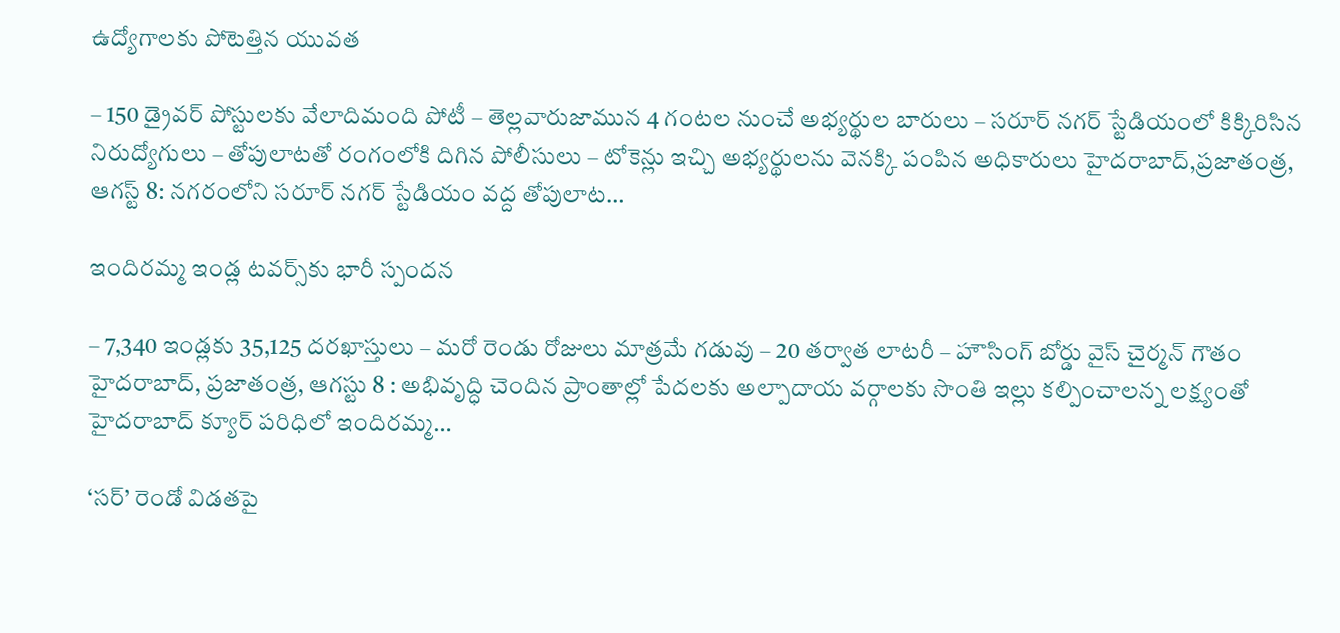ఉద్యోగాల‌కు పోటెత్తిన యువత

– 150 డ్రైవర్ పోస్టులకు వేలాదిమంది పోటీ – తెల్లవారుజామున 4 గంటల నుంచే అభ్యర్థుల బారులు – సరూర్ నగర్ స్టేడియంలో కిక్కిరిసిన నిరుద్యోగులు – తోపులాటతో రంగంలోకి దిగిన పోలీసులు – టోకెన్లు ఇచ్చి అభ్యర్థులను వెనక్కి పంపిన అధికారులు హైదరాబాద్,ప్రజాతంత్ర, ఆగస్ట్ 8: నగరంలోని సరూర్ నగర్ స్టేడియం వద్ద తోపులాట…

ఇందిరమ్మ ఇండ్ల టవర్స్‌కు భారీ స్పందన

– 7,340 ఇండ్లకు 35,125 దరఖాస్తులు – మరో రెండు రోజులు మాత్రమే గడువు – 20 తర్వాత లాటరీ – హౌసింగ్ బోర్డు వైస్ చైర్మన్ గౌతం హైదరాబాద్, ప్రజాతంత్ర, ఆగస్టు 8 : అభివృద్ధి చెందిన ప్రాంతాల్లో పేదలకు అల్పాదాయ వర్గాలకు సొంతి ఇల్లు కల్పించాలన్న లక్ష్యంతో హైదరాబాద్ క్యూర్ పరిధిలో ఇందిరమ్మ…

‘సర్’ రెండో విడతపై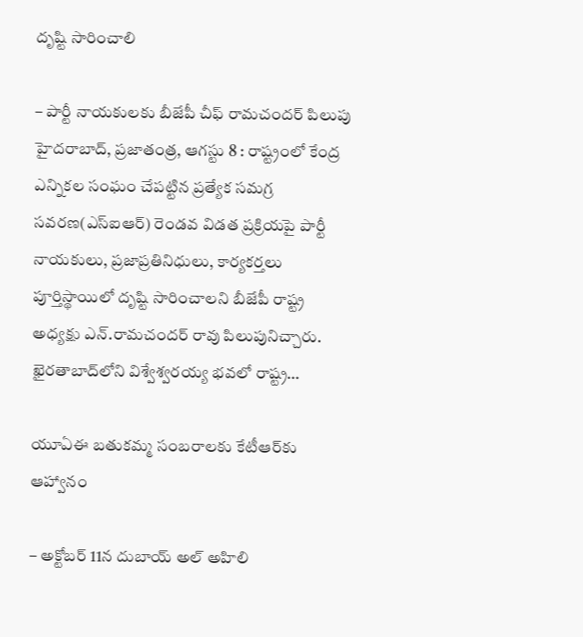దృష్టి సారించాలి

– పార్టీ నాయకులకు బీజేపీ చీఫ్ రామచందర్ పిలుపు హైదరాబాద్, ప్రజాతంత్ర, ఆగస్టు 8 : రాష్ట్రంలో కేంద్ర ఎన్నికల సంఘం చేపట్టిన ప్రత్యేక సమగ్ర సవరణ(ఎస్‌ఐఆర్) రెండవ విడత ప్రక్రియపై పార్టీ నాయకులు, ప్రజాప్రతినిధులు, కార్యకర్తలు పూర్తిస్థాయిలో దృష్టి సారించాలని బీజేపీ రాష్ట్ర అధ్యక్షు ఎన్.రామచందర్ రావు పిలుపునిచ్చారు. ఖైరతాబాద్‌లోని విశ్వేశ్వరయ్య భవలో రాష్ట్ర…

యూఏఈ బతుకమ్మ సంబరాలకు కేటీఆర్‌కు ఆహ్వానం

– అక్టోబర్ 11న దుబాయ్ అల్ అహిలి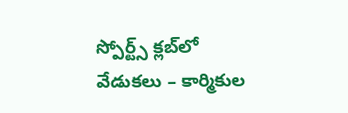స్పోర్ట్స్ క్లబ్‌లో వేడుకలు – కార్మికుల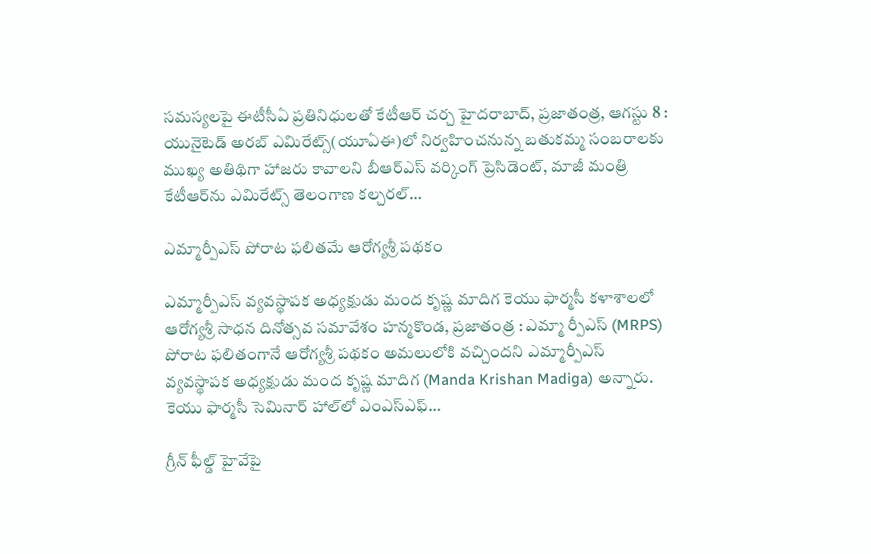సమస్యలపై ఈటీసీఏ ప్రతినిధులతో కేటీఆర్ చర్చ హైదరాబాద్, ప్రజాతంత్ర, ఆగస్టు 8 : యునైటెడ్ అరబ్ ఎమిరేట్స్(యూఏఈ)లో నిర్వహించనున్న బతుకమ్మ సంబరాలకు ముఖ్య అతిథిగా హాజరు కావాలని బీఆర్‌ఎస్ వర్కింగ్ ప్రెసిడెంట్, మాజీ మంత్రి కేటీఆర్‌ను ఎమిరేట్స్ తెలంగాణ కల్చరల్…

ఎమ్మార్పీఎస్ పోరాట ఫలితమే ఆరోగ్యశ్రీ పథకం

ఎమ్మార్పీఎస్ వ్యవస్థాపక అధ్యక్షుడు మంద కృష్ణ మాదిగ కెయు ఫార్మసీ కళాశాలలో ఆరోగ్యశ్రీ సాధన దినోత్సవ సమావేశం హ‌న్మ‌కొండ, ప్ర‌జాతంత్ర‌ : ఎమ్మా ర్పీఎస్ (MRPS) పోరాట ఫలితంగానే ఆరోగ్యశ్రీ పథకం అమ‌లులోకి వ‌చ్చింద‌ని ఎమ్మార్పీఎస్ వ్యవస్థాపక అధ్యక్షుడు మంద కృష్ణ మాదిగ (Manda Krishan Madiga) అన్నారు. కెయు ఫార్మసీ సెమినార్ హాల్‌లో ఎంఎస్ఎఫ్…

గ్రీన్ ఫీల్డ్ హైవేపై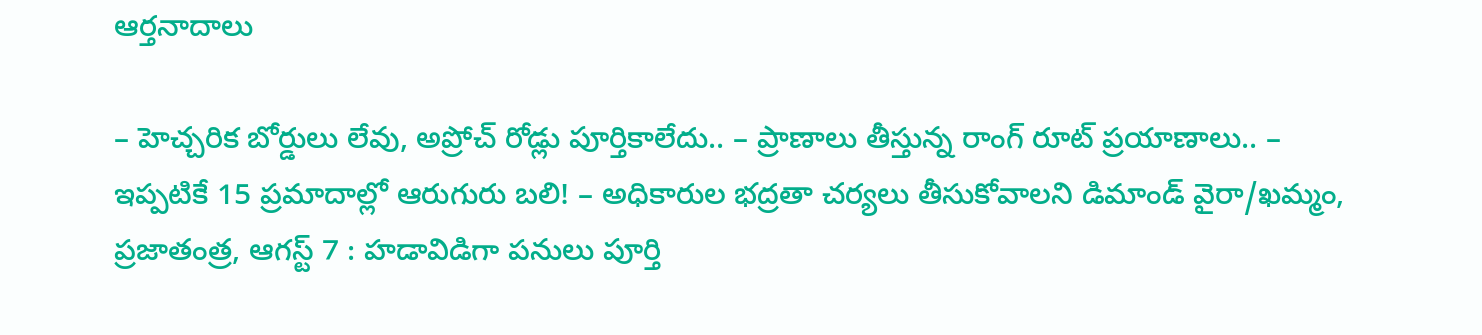ఆర్తనాదాలు

– హెచ్చరిక బోర్డులు లేవు, అప్రోచ్ రోడ్లు పూర్తికాలేదు.. – ప్రాణాలు తీస్తున్న రాంగ్ రూట్ ప్రయాణాలు.. – ఇప్పటికే 15 ప్రమాదాల్లో ఆరుగురు బలి! – అధికారుల భద్రతా చర్యలు తీసుకోవాలని డిమాండ్ వైరా/ఖమ్మం, ప్రజాతంత్ర, ఆగస్ట్ 7 : హడావిడిగా పనులు పూర్తి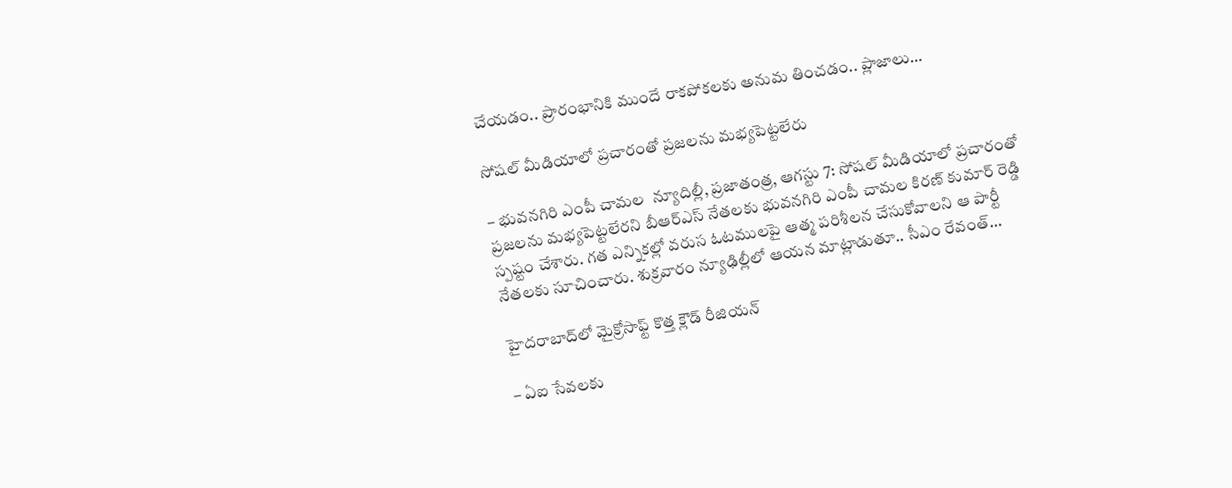చేయడం.. ప్రారంభానికి ముందే రాకపోకలకు అనుమ తించడం.. ప్లాజాలు…

సోషల్‌ ‌మీడియాలో ప్రచారంతో ప్రజలను మభ్యపెట్టలేరు

– భువనగిరి ఎంపీ చామల  న్యూదిల్లీ, ప్ర‌జాతంత్ర‌, ఆగస్టు 7: సోషల్‌ ‌మీడియాలో ప్రచారంతో ప్రజలను మభ్యపెట్టలేరని బీఆర్‌ఎస్‌ ‌నేతలకు భువనగిరి ఎంపీ చామల కిరణ్‌ ‌కుమార్‌ ‌రెడ్డి స్పష్టం చేశారు. గత ఎన్నికల్లో వరుస ఓటములపై ఆత్మ పరిశీలన చేసుకోవాలని ఆ పార్టీ నేతలకు సూచించారు. శుక్రవారం న్యూఢిల్లీలో ఆయన మాట్లాడుతూ.. సీఎం రేవంత్‌…

హైదరాబాద్‌లో మైక్రోసాఫ్ట్ ‌కొత్త క్లౌడ్‌ ‌రీజియన్‌

– ఏఐ ‌సేవలకు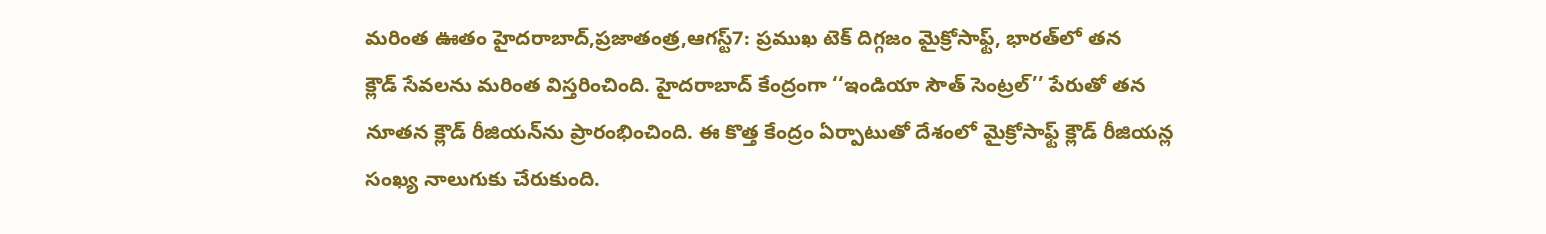మరింత ఊతం హైదరాబాద్‌,ప్రజాతంత్ర,ఆగస్ట్7: ప్రముఖ టెక్‌ ‌దిగ్గజం మైక్రోసాఫ్ట్, భారత్‌లో తన క్లౌడ్‌ ‌సేవలను మరింత విస్తరించింది. హైదరాబాద్‌ ‌కేంద్రంగా ‘‘ఇండియా సౌత్‌ ‌సెంట్రల్‌’’ పేరుతో తన నూతన క్లౌడ్‌ ‌రీజియన్‌ను ప్రారంభించింది. ఈ కొత్త కేంద్రం ఏర్పాటుతో దేశంలో మైక్రోసాఫ్ట్ ‌క్లౌడ్‌ ‌రీజియన్ల సంఖ్య నాలుగుకు చేరుకుంది.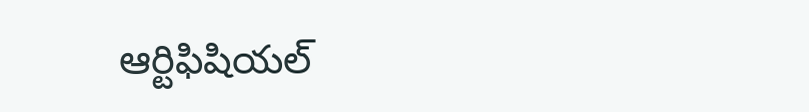ఆర్టిఫిషియల్‌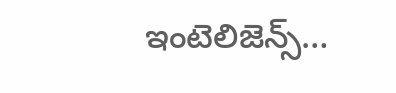ఇం‌టెలిజెన్స్…